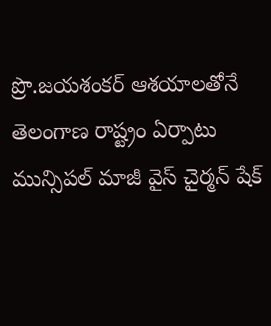ప్రొ.జయశంకర్ ఆశయాలతోనే తెలంగాణ రాష్ట్రం ఏర్పాటు
మున్సిపల్ మాజీ వైస్ చైర్మన్ షేక్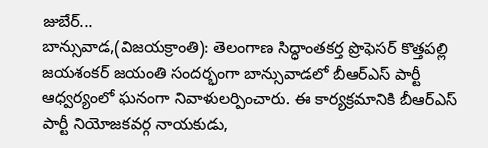జుబేర్...
బాన్సువాడ,(విజయక్రాంతి): తెలంగాణ సిద్ధాంతకర్త ప్రొఫెసర్ కొత్తపల్లి జయశంకర్ జయంతి సందర్భంగా బాన్సువాడలో బీఆర్ఎస్ పార్టీ ఆధ్వర్యంలో ఘనంగా నివాళులర్పించారు. ఈ కార్యక్రమానికి బీఆర్ఎస్ పార్టీ నియోజకవర్గ నాయకుడు,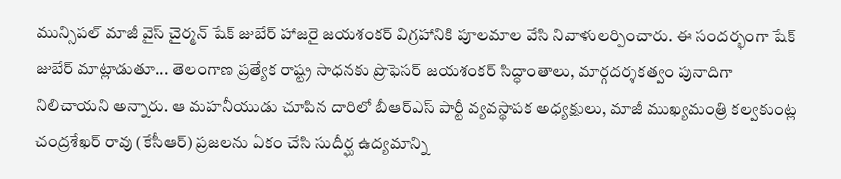మున్సిపల్ మాజీ వైస్ చైర్మన్ షేక్ జుబేర్ హాజరై జయశంకర్ విగ్రహానికి పూలమాల వేసి నివాళులర్పించారు. ఈ సందర్భంగా షేక్ జుబేర్ మాట్లాడుతూ... తెలంగాణ ప్రత్యేక రాష్ట్ర సాధనకు ప్రొఫెసర్ జయశంకర్ సిద్ధాంతాలు, మార్గదర్శకత్వం పునాదిగా నిలిచాయని అన్నారు. ఆ మహనీయుడు చూపిన దారిలో బీఆర్ఎస్ పార్టీ వ్యవస్థాపక అధ్యక్షులు, మాజీ ముఖ్యమంత్రి కల్వకుంట్ల చంద్రశేఖర్ రావు (కేసీఆర్) ప్రజలను ఏకం చేసి సుదీర్ఘ ఉద్యమాన్ని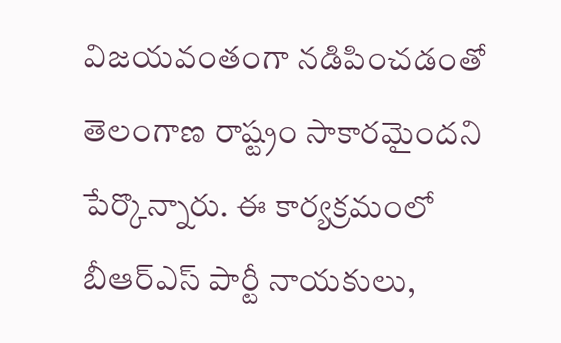విజయవంతంగా నడిపించడంతో తెలంగాణ రాష్ట్రం సాకారమైందని పేర్కొన్నారు. ఈ కార్యక్రమంలో బీఆర్ఎస్ పార్టీ నాయకులు,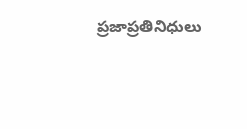ప్రజాప్రతినిధులు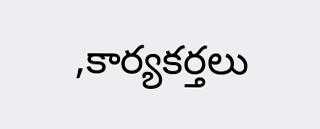,కార్యకర్తలు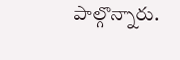పాల్గొన్నారు.